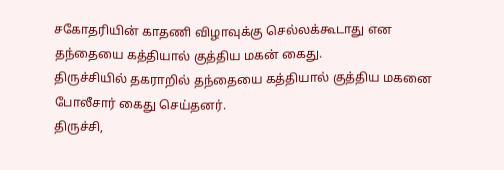சகோதரியின் காதணி விழாவுக்கு செல்லக்கூடாது என தந்தையை கத்தியால் குத்திய மகன் கைது.
திருச்சியில் தகராறில் தந்தையை கத்தியால் குத்திய மகனை போலீசார் கைது செய்தனர்.
திருச்சி,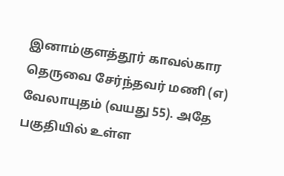இனாம்குளத்தூர் காவல்கார தெருவை சேர்ந்தவர் மணி (எ) வேலாயுதம் (வயது 55). அதே பகுதியில் உள்ள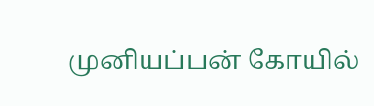முனியப்பன் கோயில்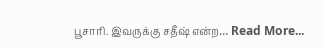பூசாரி. இவருக்கு சதீஷ் என்ற… Read More...